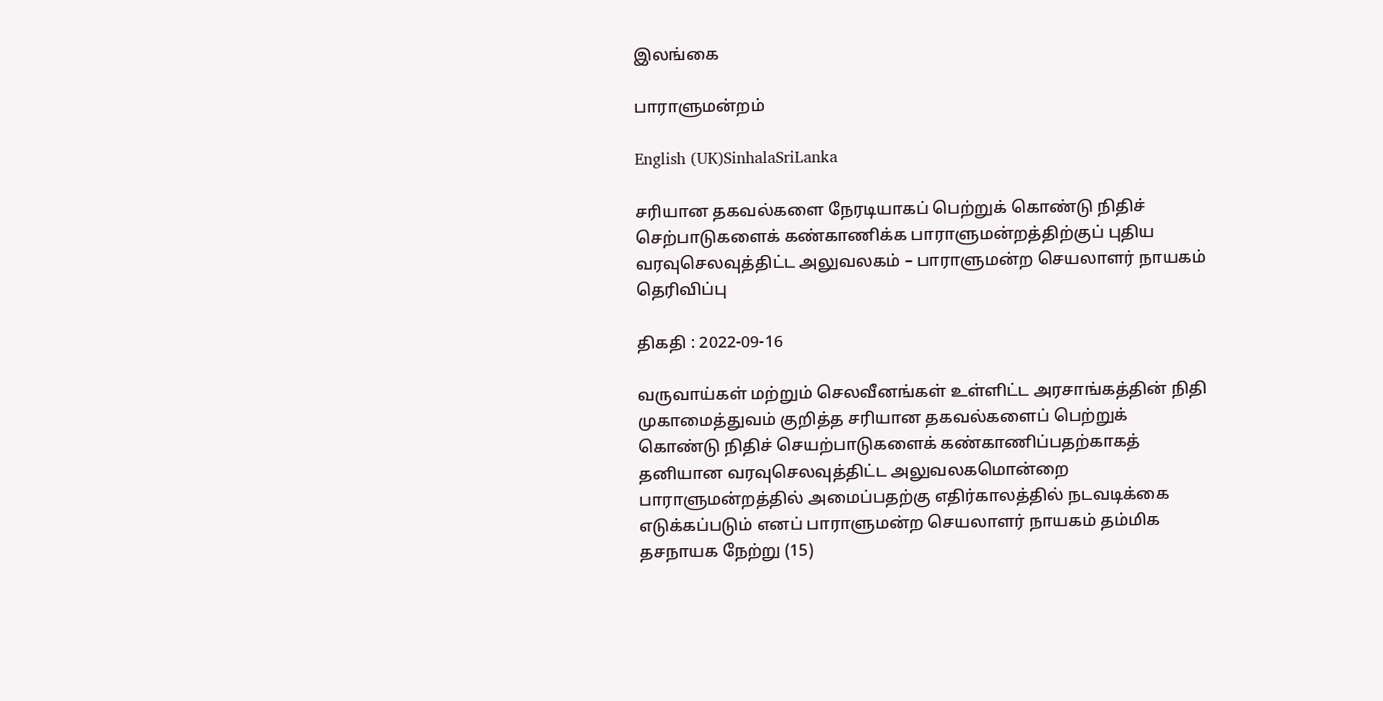இலங்கை

பாராளுமன்றம்

English (UK)SinhalaSriLanka

சரியான தகவல்களை நேரடியாகப் பெற்றுக் கொண்டு நிதிச் செற்பாடுகளைக் கண்காணிக்க பாராளுமன்றத்திற்குப் புதிய வரவுசெலவுத்திட்ட அலுவலகம் – பாராளுமன்ற செயலாளர் நாயகம் தெரிவிப்பு

திகதி : 2022-09-16

வருவாய்கள் மற்றும் செலவீனங்கள் உள்ளிட்ட அரசாங்கத்தின் நிதி முகாமைத்துவம் குறித்த சரியான தகவல்களைப் பெற்றுக் கொண்டு நிதிச் செயற்பாடுகளைக் கண்காணிப்பதற்காகத் தனியான வரவுசெலவுத்திட்ட அலுவலகமொன்றை பாராளுமன்றத்தில் அமைப்பதற்கு எதிர்காலத்தில் நடவடிக்கை எடுக்கப்படும் எனப் பாராளுமன்ற செயலாளர் நாயகம் தம்மிக தசநாயக நேற்று (15)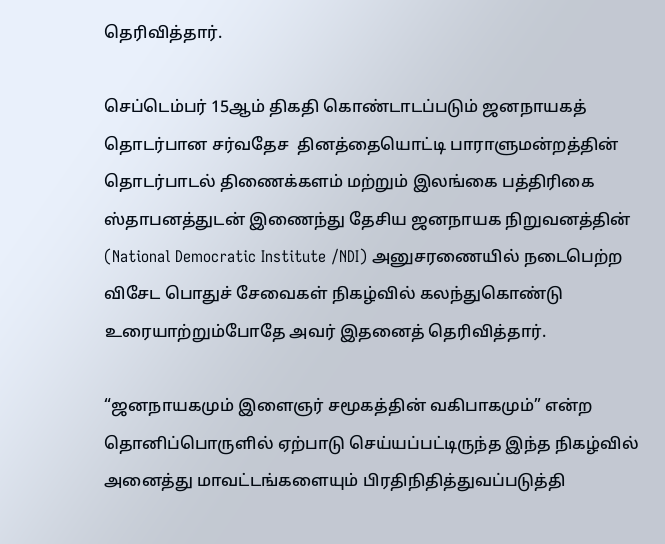தெரிவித்தார்.

செப்டெம்பர் 15ஆம் திகதி கொண்டாடப்படும் ஜனநாயகத் தொடர்பான சர்வதேச  தினத்தையொட்டி பாராளுமன்றத்தின் தொடர்பாடல் திணைக்களம் மற்றும் இலங்கை பத்திரிகை ஸ்தாபனத்துடன் இணைந்து தேசிய ஜனநாயக நிறுவனத்தின் (National Democratic Institute /NDI) அனுசரணையில் நடைபெற்ற விசேட பொதுச் சேவைகள் நிகழ்வில் கலந்துகொண்டு உரையாற்றும்போதே அவர் இதனைத் தெரிவித்தார்.

“ஜனநாயகமும் இளைஞர் சமூகத்தின் வகிபாகமும்” என்ற தொனிப்பொருளில் ஏற்பாடு செய்யப்பட்டிருந்த இந்த நிகழ்வில் அனைத்து மாவட்டங்களையும் பிரதிநிதித்துவப்படுத்தி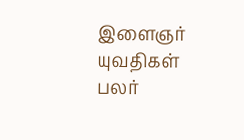இளைஞர் யுவதிகள் பலர்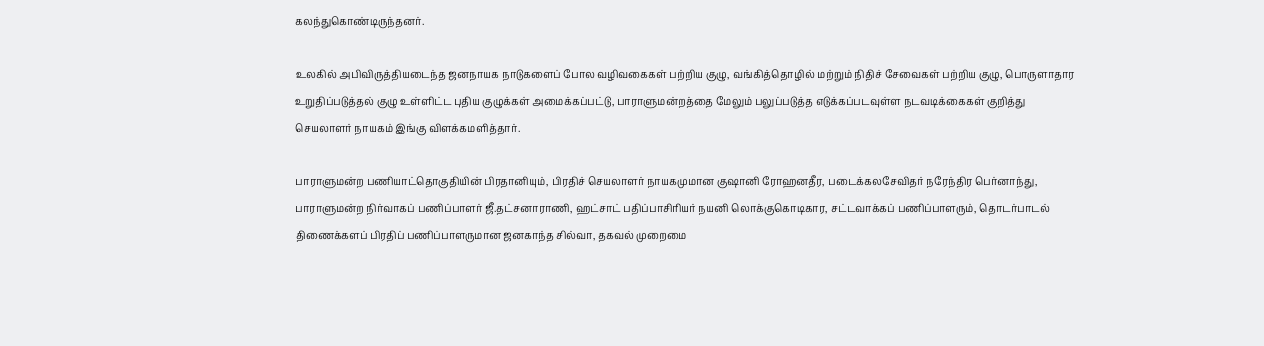கலந்துகொண்டிருந்தனர்.

உலகில் அபிவிருத்தியடைந்த ஜனநாயக நாடுகளைப் போல வழிவகைகள் பற்றிய குழு, வங்கித்தொழில் மற்றும் நிதிச் சேவைகள் பற்றிய குழு, பொருளாதார உறுதிப்படுத்தல் குழு உள்ளிட்ட புதிய குழுக்கள் அமைக்கப்பட்டு, பாராளுமன்றத்தை மேலும் பலுப்படுத்த எடுக்கப்படவுள்ள நடவடிக்கைகள் குறித்து செயலாளர் நாயகம் இங்கு விளக்கமளித்தார்.

பாராளுமன்ற பணியாட்தொகுதியின் பிரதானியும், பிரதிச் செயலாளர் நாயகமுமான குஷானி ரோஹனதீர, படைக்கலசேவிதர் நரேந்திர பெர்னாந்து, பாராளுமன்ற நிர்வாகப் பணிப்பாளர் ஜீ.தட்சனாராணி, ஹட்சாட் பதிப்பாசிரியர் நயனி லொக்குகொடிகார, சட்டவாக்கப் பணிப்பாளரும், தொடர்பாடல் திணைக்களப் பிரதிப் பணிப்பாளருமான ஜனகாந்த சில்வா, தகவல் முறைமை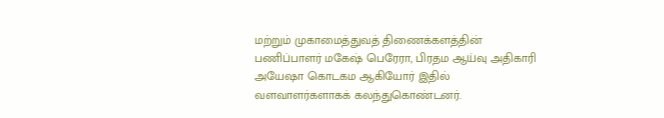மற்றும் முகாமைத்துவத் திணைக்களத்தின் பணிப்பாளர் மகேஷ் பெரேரா, பிரதம ஆய்வு அதிகாரி அயேஷா கொடகம ஆகியோர் இதில் வளவாளர்களாகக் கலந்துகொண்டனர்.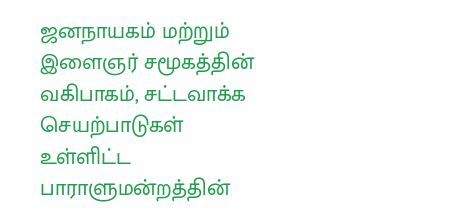ஜனநாயகம் மற்றும் இளைஞர் சமூகத்தின் வகிபாகம், சட்டவாக்க செயற்பாடுகள் உள்ளிட்ட பாராளுமன்றத்தின்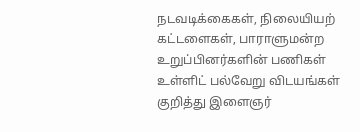நடவடிக்கைகள், நிலையியற் கட்டளைகள், பாராளுமன்ற உறுப்பினர்களின் பணிகள் உள்ளிட் பல்வேறு விடயங்கள் குறித்து இளைஞர்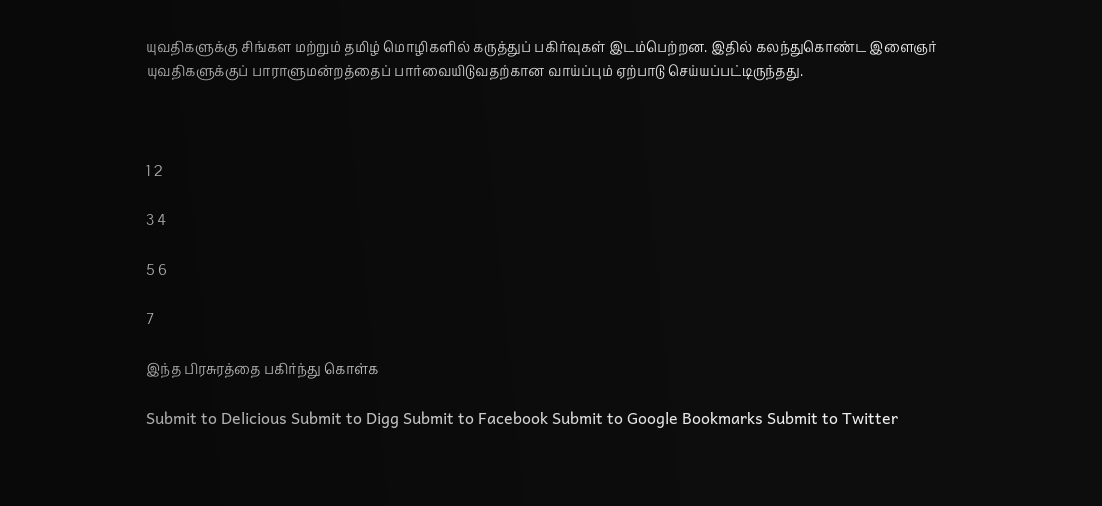யுவதிகளுக்கு சிங்கள மற்றும் தமிழ் மொழிகளில் கருத்துப் பகிர்வுகள் இடம்பெற்றன. இதில் கலந்துகொண்ட இளைஞர் யுவதிகளுக்குப் பாராளுமன்றத்தைப் பார்வையிடுவதற்கான வாய்ப்பும் ஏற்பாடு செய்யப்பட்டிருந்தது.



1 2

3 4

5 6

7

இந்த பிரசுரத்தை பகிர்ந்து கொள்க

Submit to Delicious Submit to Digg Submit to Facebook Submit to Google Bookmarks Submit to Twitter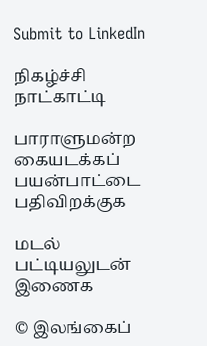Submit to LinkedIn

நிகழ்ச்சி நாட்காட்டி

பாராளுமன்ற கையடக்கப் பயன்பாட்டை பதிவிறக்குக

மடல் பட்டியலுடன் இணைக

© இலங்கைப்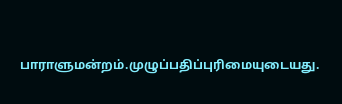பாராளுமன்றம்.முழுப்பதிப்புரிமையுடையது.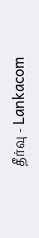தீர்வு - Lankacom